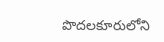పొదలకూరులోని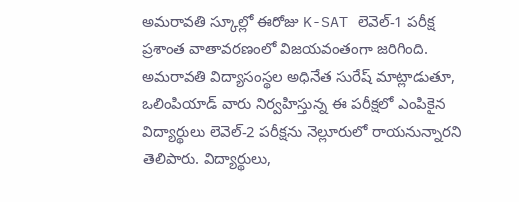అమరావతి స్కూల్లో ఈరోజు K-SAT లెవెల్-1 పరీక్ష ప్రశాంత వాతావరణంలో విజయవంతంగా జరిగింది. అమరావతి విద్యాసంస్థల అధినేత సురేష్ మాట్లాడుతూ, ఒలింపియాడ్ వారు నిర్వహిస్తున్న ఈ పరీక్షలో ఎంపికైన విద్యార్థులు లెవెల్-2 పరీక్షను నెల్లూరులో రాయనున్నారని తెలిపారు. విద్యార్థులు,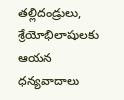తల్లిదండ్రులు, శ్రేయోభిలాషులకు ఆయన ధన్యవాదాలు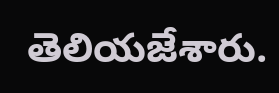తెలియజేశారు.